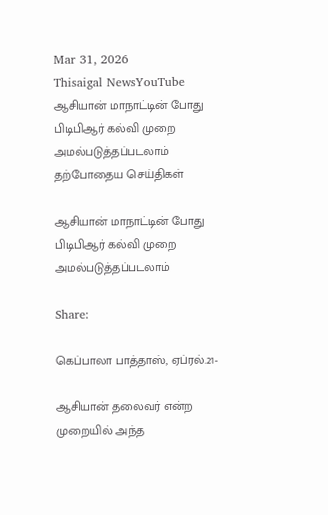Mar 31, 2026
Thisaigal NewsYouTube
ஆசியான் மாநாட்டின் போது பிடிபிஆர் கல்வி முறை அமல்படுத்தப்படலாம்
தற்போதைய செய்திகள்

ஆசியான் மாநாட்டின் போது பிடிபிஆர் கல்வி முறை அமல்படுத்தப்படலாம்

Share:

கெப்பாலா பாத்தாஸ், ஏப்ரல்.21-

ஆசியான் தலைவர் என்ற முறையில் அந்த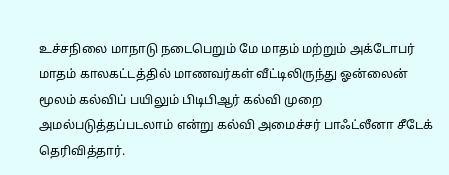உச்சநிலை மாநாடு நடைபெறும் மே மாதம் மற்றும் அக்டோபர் மாதம் காலகட்டத்தில் மாணவர்கள் வீட்டிலிருந்து ஓன்லைன் மூலம் கல்விப் பயிலும் பிடிபிஆர் கல்வி முறை அமல்படுத்தப்படலாம் என்று கல்வி அமைச்சர் பாஃட்லீனா சீடேக் தெரிவித்தார்.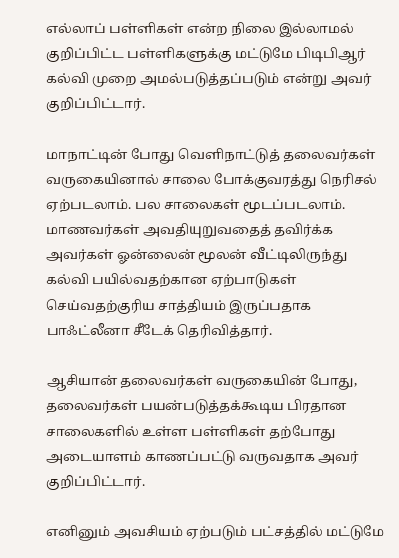எல்லாப் பள்ளிகள் என்ற நிலை இல்லாமல் குறிப்பிட்ட பள்ளிகளுக்கு மட்டுமே பிடிபிஆர் கல்வி முறை அமல்படுத்தப்படும் என்று அவர் குறிப்பிட்டார்.

மாநாட்டின் போது வெளிநாட்டுத் தலைவர்கள் வருகையினால் சாலை போக்குவரத்து நெரிசல் ஏற்படலாம். பல சாலைகள் மூடப்படலாம். மாணவர்கள் அவதியுறுவதைத் தவிர்க்க அவர்கள் ஓன்லைன் மூலன் வீட்டிலிருந்து கல்வி பயில்வதற்கான ஏற்பாடுகள் செய்வதற்குரிய சாத்தியம் இருப்பதாக பாஃட்லீனா சீடேக் தெரிவித்தார்.

ஆசியான் தலைவர்கள் வருகையின் போது, தலைவர்கள் பயன்படுத்தக்கூடிய பிரதான சாலைகளில் உள்ள பள்ளிகள் தற்போது அடையாளம் காணப்பட்டு வருவதாக அவர் குறிப்பிட்டார்.

எனினும் அவசியம் ஏற்படும் பட்சத்தில் மட்டுமே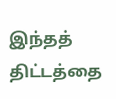இந்தத் திட்டத்தை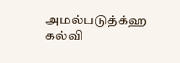அமல்படுத்க்ஹ கல்வி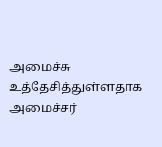அமைச்சு உத்தேசித்துள்ளதாக அமைச்சர்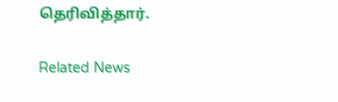தெரிவித்தார்.

Related News